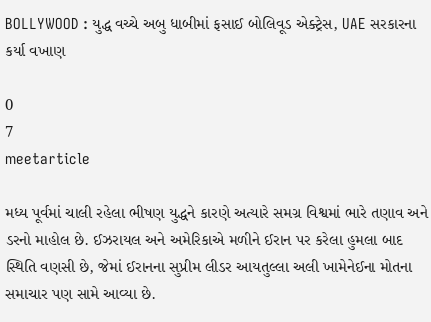BOLLYWOOD : યુદ્ધ વચ્ચે અબુ ધાબીમાં ફસાઈ બોલિવૂડ એક્ટ્રેસ, UAE સરકારના કર્યા વખાણ

0
7
meetarticle

મધ્ય પૂર્વમાં ચાલી રહેલા ભીષણ યુદ્ધને કારણે અત્યારે સમગ્ર વિશ્વમાં ભારે તણાવ અને ડરનો માહોલ છે. ઈઝરાયલ અને અમેરિકાએ મળીને ઈરાન પર કરેલા હુમલા બાદ સ્થિતિ વણસી છે, જેમાં ઈરાનના સુપ્રીમ લીડર આયતુલ્લા અલી ખામેનેઈના મોતના સમાચાર પણ સામે આવ્યા છે.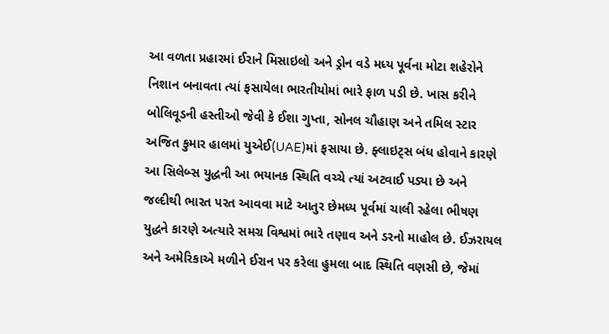આ વળતા પ્રહારમાં ઈરાને મિસાઇલો અને ડ્રોન વડે મધ્ય પૂર્વના મોટા શહેરોને નિશાન બનાવતા ત્યાં ફસાયેલા ભારતીયોમાં ભારે ફાળ પડી છે. ખાસ કરીને બોલિવૂડની હસ્તીઓ જેવી કે ઈશા ગુપ્તા, સોનલ ચૌહાણ અને તમિલ સ્ટાર અજિત કુમાર હાલમાં યુએઈ(UAE)માં ફસાયા છે. ફ્લાઇટ્સ બંધ હોવાને કારણે આ સિલેબ્સ યુદ્ધની આ ભયાનક સ્થિતિ વચ્ચે ત્યાં અટવાઈ પડ્યા છે અને જલ્દીથી ભારત પરત આવવા માટે આતુર છેમધ્ય પૂર્વમાં ચાલી રહેલા ભીષણ યુદ્ધને કારણે અત્યારે સમગ્ર વિશ્વમાં ભારે તણાવ અને ડરનો માહોલ છે. ઈઝરાયલ અને અમેરિકાએ મળીને ઈરાન પર કરેલા હુમલા બાદ સ્થિતિ વણસી છે, જેમાં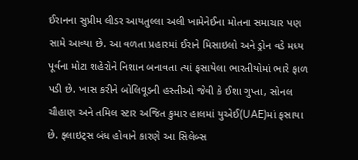ઈરાનના સુપ્રીમ લીડર આયતુલ્લા અલી ખામેનેઈના મોતના સમાચાર પણ સામે આવ્યા છે. આ વળતા પ્રહારમાં ઈરાને મિસાઇલો અને ડ્રોન વડે મધ્ય પૂર્વના મોટા શહેરોને નિશાન બનાવતા ત્યાં ફસાયેલા ભારતીયોમાં ભારે ફાળ પડી છે. ખાસ કરીને બોલિવૂડની હસ્તીઓ જેવી કે ઈશા ગુપ્તા, સોનલ ચૌહાણ અને તમિલ સ્ટાર અજિત કુમાર હાલમાં યુએઈ(UAE)માં ફસાયા છે. ફ્લાઇટ્સ બંધ હોવાને કારણે આ સિલેબ્સ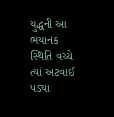યુદ્ધની આ ભયાનક સ્થિતિ વચ્ચે ત્યાં અટવાઈ પડ્યા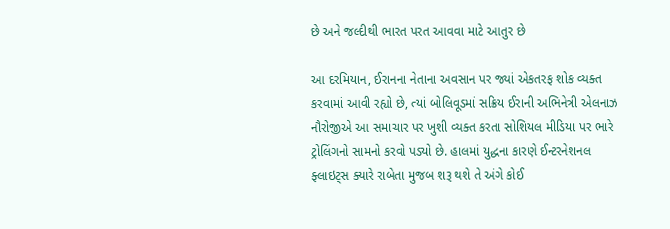છે અને જલ્દીથી ભારત પરત આવવા માટે આતુર છે

આ દરમિયાન, ઈરાનના નેતાના અવસાન પર જ્યાં એકતરફ શોક વ્યક્ત કરવામાં આવી રહ્યો છે, ત્યાં બોલિવૂડમાં સક્રિય ઈરાની અભિનેત્રી એલનાઝ નૌરોજીએ આ સમાચાર પર ખુશી વ્યક્ત કરતા સોશિયલ મીડિયા પર ભારે ટ્રોલિંગનો સામનો કરવો પડ્યો છે. હાલમાં યુદ્ધના કારણે ઈન્ટરનેશનલ ફ્લાઇટ્સ ક્યારે રાબેતા મુજબ શરૂ થશે તે અંગે કોઈ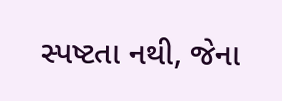સ્પષ્ટતા નથી, જેના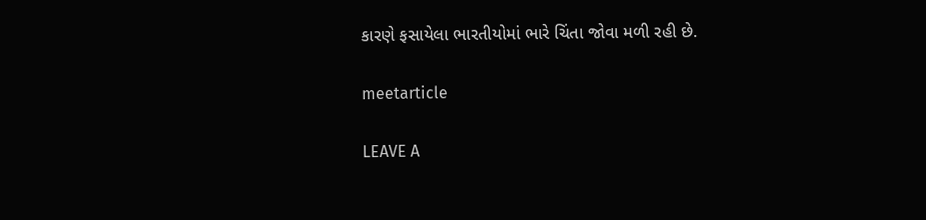કારણે ફસાયેલા ભારતીયોમાં ભારે ચિંતા જોવા મળી રહી છે.

meetarticle

LEAVE A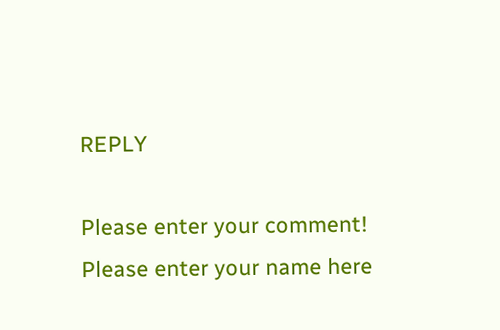REPLY

Please enter your comment!
Please enter your name here